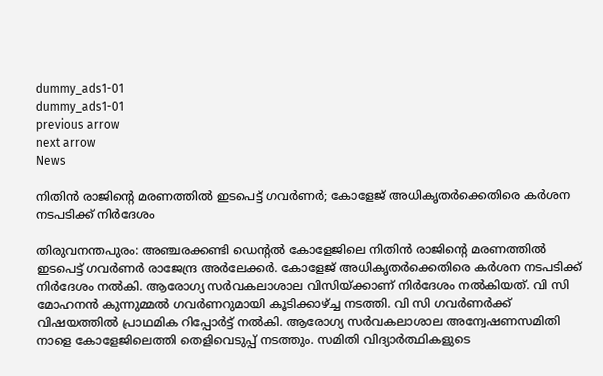dummy_ads1-01
dummy_ads1-01
previous arrow
next arrow
News

നിതിൻ രാജിന്റെ മരണത്തിൽ ഇടപെട്ട് ഗവർണർ; കോളേജ് അധികൃതർക്കെതിരെ കർശന നടപടിക്ക് നിർദേശം

തിരുവനന്തപുരം: അഞ്ചരക്കണ്ടി ഡെന്റൽ കോളേജിലെ നിതിൻ രാജിന്റെ മരണത്തിൽ ഇടപെട്ട് ഗവർണർ രാജേന്ദ്ര അർലേക്കർ. കോളേജ് അധികൃതർക്കെതിരെ കർശന നടപടിക്ക് നിർദേശം നൽകി. ആരോഗ്യ സർവകലാശാല വിസിയ്ക്കാണ് നിർദേശം നൽകിയത്. വി സി മോഹനൻ കുന്നുമ്മൽ ഗവർണറുമായി കൂടിക്കാഴ്ച്ച നടത്തി. വി സി ഗവർണർക്ക് വിഷയത്തിൽ പ്രാഥമിക റിപ്പോർട്ട് നൽകി. ആരോഗ്യ സർവകലാശാല അന്വേഷണസമിതി നാളെ കോളേജിലെത്തി തെളിവെടുപ്പ് നടത്തും. സമിതി വിദ്യാർത്ഥികളുടെ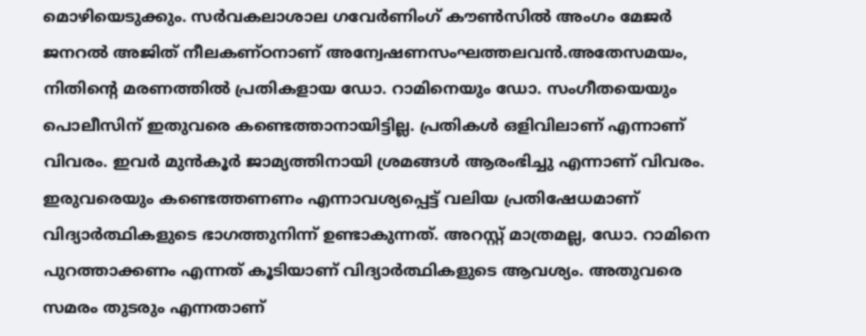മൊഴിയെടുക്കും. സർവകലാശാല ഗവേർണിംഗ് കൗൺസിൽ അംഗം മേജർ ജനറൽ അജിത് നീലകണ്ഠനാണ് അന്വേഷണസംഘത്തലവൻ.അതേസമയം, നിതിന്റെ മരണത്തിൽ പ്രതികളായ ഡോ. റാമിനെയും ഡോ. സംഗീതയെയും പൊലീസിന് ഇതുവരെ കണ്ടെത്താനായിട്ടില്ല. പ്രതികൾ ഒളിവിലാണ് എന്നാണ് വിവരം. ഇവർ മുൻ‌കൂർ ജാമ്യത്തിനായി ശ്രമങ്ങൾ ആരംഭിച്ചു എന്നാണ് വിവരം. ഇരുവരെയും കണ്ടെത്തണണം എന്നാവശ്യപ്പെട്ട് വലിയ പ്രതിഷേധമാണ് വിദ്യാർത്ഥികളുടെ ഭാഗത്തുനിന്ന് ഉണ്ടാകുന്നത്. അറസ്റ്റ് മാത്രമല്ല, ഡോ. റാമിനെ പുറത്താക്കണം എന്നത് കൂടിയാണ് വിദ്യാർത്ഥികളുടെ ആവശ്യം. അതുവരെ സമരം തുടരും എന്നതാണ്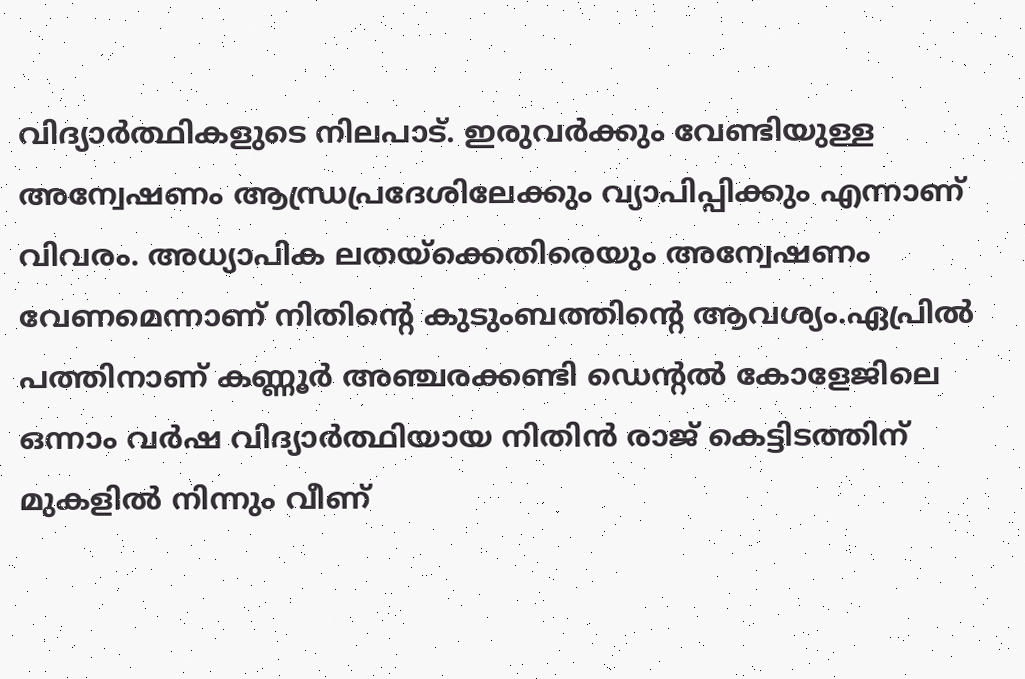വിദ്യാർത്ഥികളുടെ നിലപാട്. ഇരുവർക്കും വേണ്ടിയുള്ള അന്വേഷണം ആന്ധ്രപ്രദേശിലേക്കും വ്യാപിപ്പിക്കും എന്നാണ് വിവരം. അധ്യാപിക ലതയ്‌ക്കെതിരെയും അന്വേഷണം വേണമെന്നാണ് നിതിന്റെ കുടുംബത്തിന്റെ ആവശ്യം.ഏപ്രിൽ പത്തിനാണ് കണ്ണൂർ അഞ്ചരക്കണ്ടി ഡെന്റൽ കോളേജിലെ ഒന്നാം വർഷ വിദ്യാർത്ഥിയായ നിതിൻ രാജ് കെട്ടിടത്തിന് മുകളിൽ നിന്നും വീണ്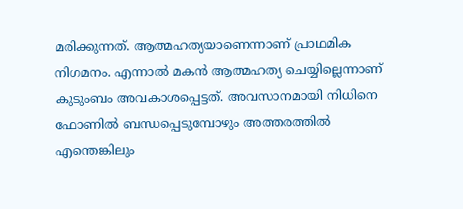മരിക്കുന്നത്. ആത്മഹത്യയാണെന്നാണ് പ്രാഥമിക നിഗമനം. എന്നാൽ മകൻ ആത്മഹത്യ ചെയ്യില്ലെന്നാണ് കുടുംബം അവകാശപ്പെട്ടത്. അവസാനമായി നിധിനെ ഫോണിൽ ബന്ധപ്പെടുമ്പോഴും അത്തരത്തിൽ എന്തെങ്കിലും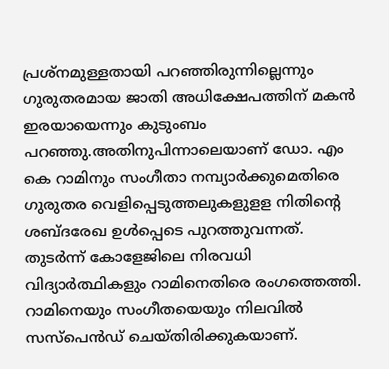പ്രശ്നമുള്ളതായി പറഞ്ഞിരുന്നില്ലെന്നും ഗുരുതരമായ ജാതി അധിക്ഷേപത്തിന് മകൻ ഇരയായെന്നും കുടുംബം പറഞ്ഞു.അതിനുപിന്നാലെയാണ് ഡോ. എം കെ റാമിനും സംഗീതാ നമ്പ്യാർക്കുമെതിരെ ഗുരുതര വെളിപ്പെടുത്തലുകളുളള നിതിന്റെ ശബ്ദരേഖ ഉൾപ്പെടെ പുറത്തുവന്നത്. തുടർന്ന് കോളേജിലെ നിരവധി വിദ്യാർത്ഥികളും റാമിനെതിരെ രംഗത്തെത്തി. റാമിനെയും സംഗീതയെയും നിലവിൽ സസ്പെൻഡ് ചെയ്തിരിക്കുകയാണ്.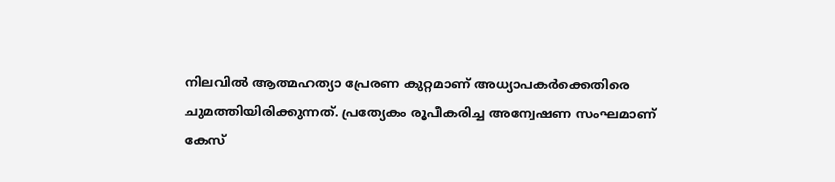നിലവിൽ ആത്മഹത്യാ പ്രേരണ കുറ്റമാണ് അധ്യാപകർക്കെതിരെ ചുമത്തിയിരിക്കുന്നത്. പ്രത്യേകം രൂപീകരിച്ച അന്വേഷണ സംഘമാണ് കേസ്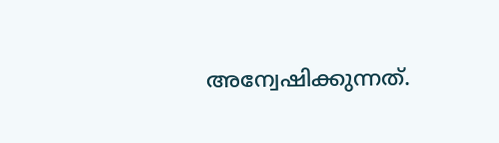അന്വേഷിക്കുന്നത്.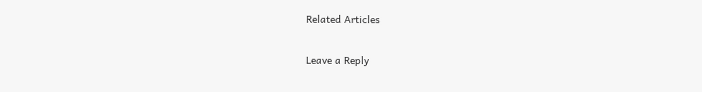Related Articles

Leave a Reply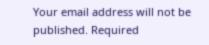Your email address will not be published. Required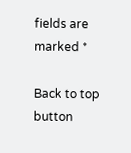fields are marked *

Back to top button